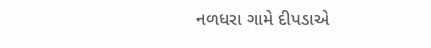નળધરા ગામે દીપડાએ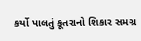કર્યો પાલતું કૂતરાનો શિકાર સમગ્ર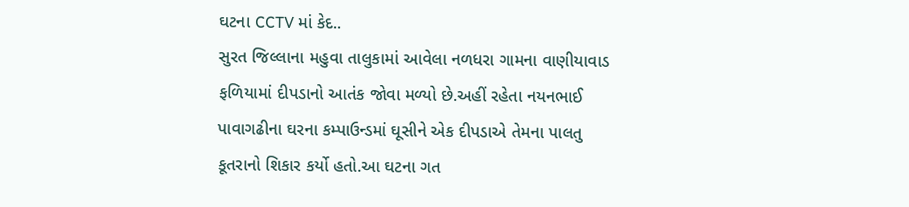ઘટના CCTV માં કેદ..
સુરત જિલ્લાના મહુવા તાલુકામાં આવેલા નળધરા ગામના વાણીયાવાડ ફળિયામાં દીપડાનો આતંક જોવા મળ્યો છે.અહીં રહેતા નયનભાઈ પાવાગઢીના ઘરના કમ્પાઉન્ડમાં ઘૂસીને એક દીપડાએ તેમના પાલતુ કૂતરાનો શિકાર કર્યો હતો.આ ઘટના ગત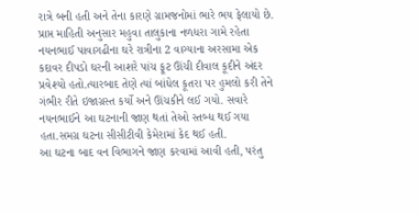રાત્રે બની હતી અને તેના કારણે ગ્રામજનોમાં ભારે ભય ફેલાયો છે.
પ્રાપ્ત માહિતી અનુસાર મહુવા તાલુકાના નળધરા ગામે રહેતા નયનભાઈ પાવાગઢીના ઘરે રાત્રીના 2 વાગ્યાના અરસામા એક કદાવર દીપડો ઘરની આશરે પાંચ ફૂટ ઊંચી દીવાલ કૂદીને અંદર પ્રવેશ્યો હતો.ત્યારબાદ તેણે ત્યાં બાંધેલ કૂતરા પર હુમલો કરી તેને ગંભીર રીતે ઇજાગ્રસ્ત કર્યો અને ઊંચકીને લઈ ગયો. સવારે નયનભાઈને આ ઘટનાની જાણ થતાં તેઓ સ્તબ્ધ થઈ ગયા હતા.સમગ્ર ઘટના સીસીટીવી કેમેરામાં કેદ થઈ હતી.
આ ઘટના બાદ વન વિભાગને જાણ કરવામાં આવી હતી, પરંતુ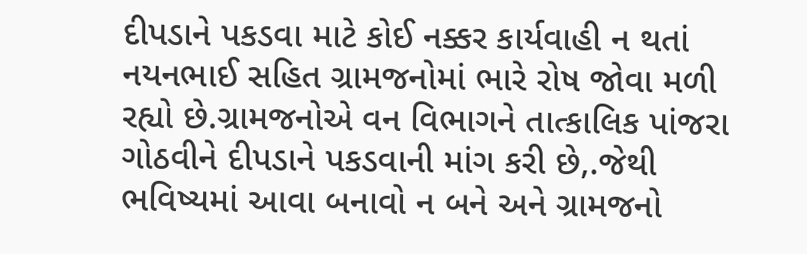દીપડાને પકડવા માટે કોઈ નક્કર કાર્યવાહી ન થતાં નયનભાઈ સહિત ગ્રામજનોમાં ભારે રોષ જોવા મળી રહ્યો છે.ગ્રામજનોએ વન વિભાગને તાત્કાલિક પાંજરા ગોઠવીને દીપડાને પકડવાની માંગ કરી છે,.જેથી ભવિષ્યમાં આવા બનાવો ન બને અને ગ્રામજનો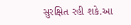સુરક્ષિત રહી શકે.આ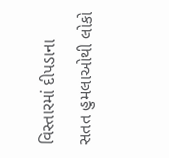વિસ્તારમાં દીપડાના સતત હુમલાઓથી લોકો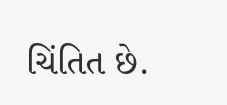ચિંતિત છે.